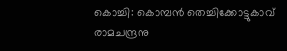കൊച്ചി: കൊമ്പൻ തെച്ചിക്കോട്ടുകാവ് രാമചന്ദ്രനു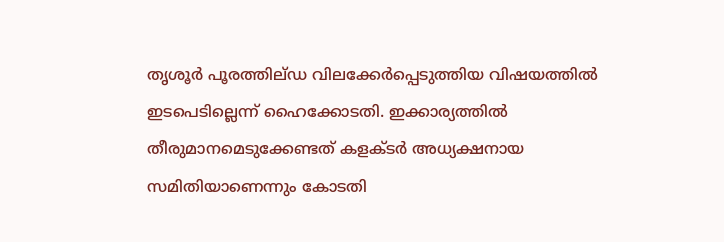തൃശൂർ പൂരത്തില്ഡ വിലക്കേർപ്പെടുത്തിയ വിഷയത്തിൽ ഇടപെടില്ലെന്ന് ഹൈക്കോടതി. ഇക്കാര്യത്തിൽ തീരുമാനമെടുക്കേണ്ടത് കളക്ടർ അധ്യക്ഷനായ സമിതിയാണെന്നും കോടതി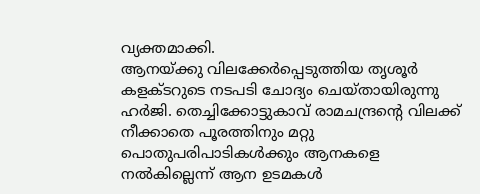വ്യക്തമാക്കി.
ആനയ്ക്കു വിലക്കേർപ്പെടുത്തിയ തൃശൂർ കളക്ടറുടെ നടപടി ചോദ്യം ചെയ്തായിരുന്നു ഹർജി. തെച്ചിക്കോട്ടുകാവ് രാമചന്ദ്രന്റെ വിലക്ക് നീക്കാതെ പൂരത്തിനും മറ്റു പൊതുപരിപാടികൾക്കും ആനകളെ നൽകില്ലെന്ന് ആന ഉടമകൾ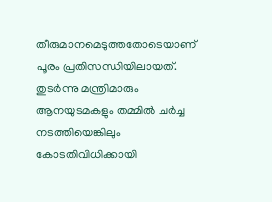തീരുമാനമെടുത്തതോടെയാണ് പൂരം പ്രതിസന്ധിയിലായത്. തുടർന്നു മന്ത്രിമാരും ആനയുടമകളും തമ്മിൽ ചർച്ച നടത്തിയെങ്കിലും കോടതിവിധിക്കായി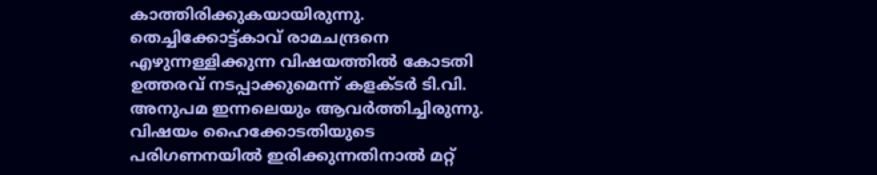കാത്തിരിക്കുകയായിരുന്നു.
തെച്ചിക്കോട്ട്കാവ് രാമചന്ദ്രനെ എഴുന്നള്ളിക്കുന്ന വിഷയത്തിൽ കോടതി ഉത്തരവ് നടപ്പാക്കുമെന്ന് കളക്ടർ ടി.വി. അനുപമ ഇന്നലെയും ആവർത്തിച്ചിരുന്നു. വിഷയം ഹൈക്കോടതിയുടെ പരിഗണനയിൽ ഇരിക്കുന്നതിനാൽ മറ്റ്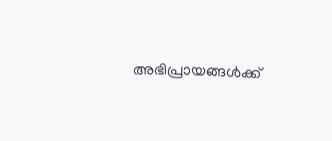അഭിപ്രായങ്ങൾക്ക്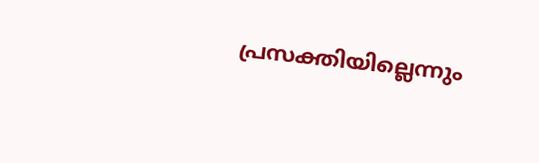പ്രസക്തിയില്ലെന്നും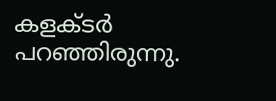കളക്ടർ പറഞ്ഞിരുന്നു.